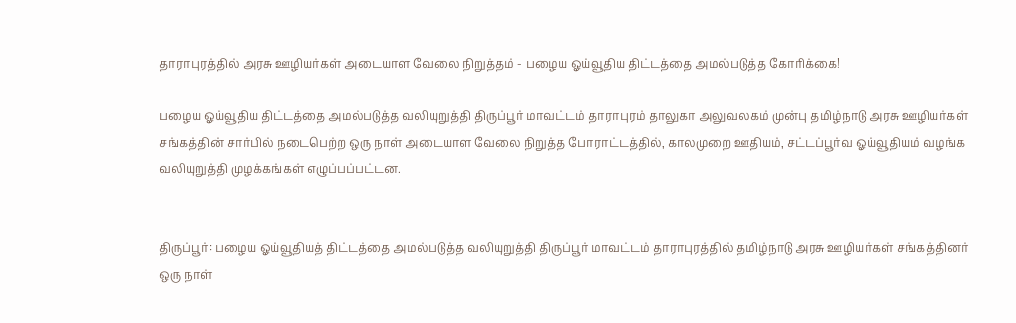தாராபுரத்தில் அரசு ஊழியர்கள் அடையாள வேலை நிறுத்தம் - பழைய ஓய்வூதிய திட்டத்தை அமல்படுத்த கோரிக்கை!

பழைய ஓய்வூதிய திட்டத்தை அமல்படுத்த வலியுறுத்தி திருப்பூர் மாவட்டம் தாராபுரம் தாலுகா அலுவலகம் முன்பு தமிழ்நாடு அரசு ஊழியர்கள் சங்கத்தின் சார்பில் நடைபெற்ற ஒரு நாள் அடையாள வேலை நிறுத்த போராட்டத்தில், காலமுறை ஊதியம், சட்டப்பூர்வ ஓய்வூதியம் வழங்க வலியுறுத்தி முழக்கங்கள் எழுப்பப்பட்டன.


திருப்பூர்: பழைய ஓய்வூதியத் திட்டத்தை அமல்படுத்த வலியுறுத்தி திருப்பூர் மாவட்டம் தாராபுரத்தில் தமிழ்நாடு அரசு ஊழியர்கள் சங்கத்தினர் ஒரு நாள்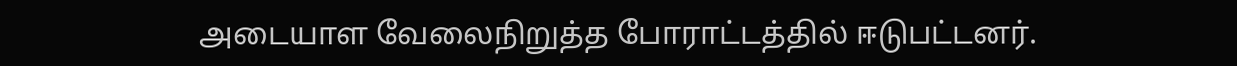அடையாள வேலைநிறுத்த போராட்டத்தில் ஈடுபட்டனர்.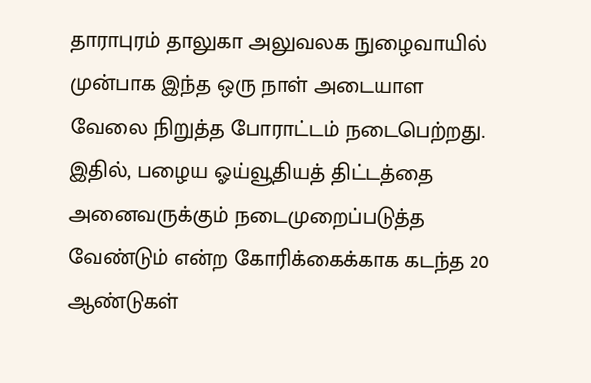தாராபுரம் தாலுகா அலுவலக நுழைவாயில் முன்பாக இந்த ஒரு நாள் அடையாள வேலை நிறுத்த போராட்டம் நடைபெற்றது. இதில், பழைய ஓய்வூதியத் திட்டத்தை அனைவருக்கும் நடைமுறைப்படுத்த வேண்டும் என்ற கோரிக்கைக்காக கடந்த 20 ஆண்டுகள்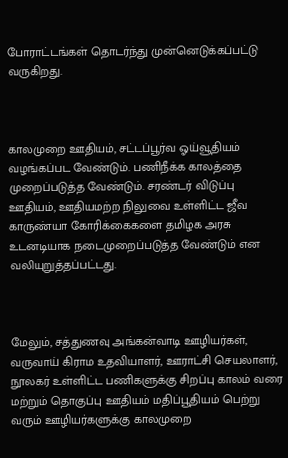போராட்டங்கள் தொடர்ந்து முன்னெடுக்கப்பட்டு வருகிறது.



காலமுறை ஊதியம், சட்டப்பூர்வ ஓய்வூதியம் வழங்கப்பட வேண்டும். பணிநீக்க காலத்தை முறைப்படுத்த வேண்டும். சரண்டர் விடுப்பு ஊதியம், ஊதியமற்ற நிலுவை உள்ளிட்ட ஜீவ காருண்யா கோரிக்கைகளை தமிழக அரசு உடனடியாக நடைமுறைப்படுத்த வேண்டும் என வலியுறுத்தப்பட்டது.



மேலும், சத்துணவு அங்கன்வாடி ஊழியர்கள், வருவாய் கிராம உதவியாளர், ஊராட்சி செயலாளர், நூலகர் உள்ளிட்ட பணிகளுக்கு சிறப்பு காலம் வரை மற்றும் தொகுப்பு ஊதியம் மதிப்பூதியம் பெற்று வரும் ஊழியர்களுக்கு காலமுறை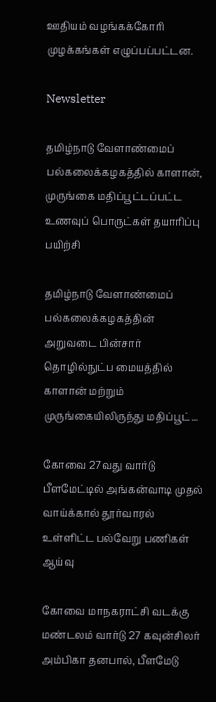ஊதியம் வழங்கக்கோரி முழக்கங்கள் எழுப்பப்பட்டன.

Newsletter

தமிழ்நாடு வேளாண்மைப் பல்கலைக்கழகத்தில் காளான், முருங்கை மதிப்பூட்டப்பட்ட உணவுப் பொருட்கள் தயாரிப்பு பயிற்சி

தமிழ்நாடு வேளாண்மைப் பல்கலைக்கழகத்தின் அறுவடை பின்சார் தொழில்நுட்ப மையத்தில் காளான் மற்றும் முருங்கையிலிருந்து மதிப்பூட்...

கோவை 27வது வார்டு பீளமேட்டில் அங்கன்வாடி முதல் வாய்க்கால் தூர்வாரல் உள்ளிட்ட பல்வேறு பணிகள் ஆய்வு

கோவை மாநகராட்சி வடக்கு மண்டலம் வார்டு 27 கவுன்சிலர் அம்பிகா தனபால், பீளமேடு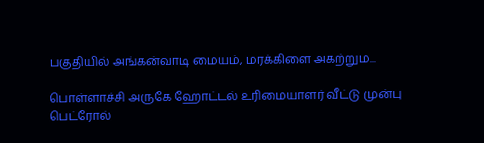பகுதியில் அங்கன்வாடி மையம், மரக்கிளை அகற்றும...

பொள்ளாச்சி அருகே ஹோட்டல் உரிமையாளர் வீட்டு முன்பு பெட்ரோல்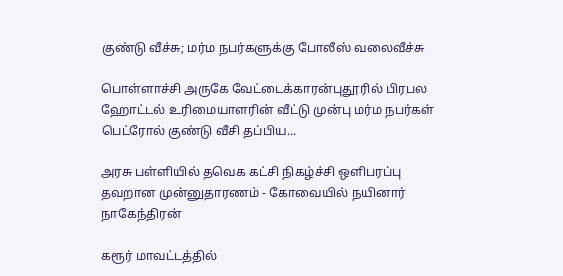குண்டு வீச்சு; மர்ம நபர்களுக்கு போலீஸ் வலைவீச்சு

பொள்ளாச்சி அருகே வேட்டைக்காரன்புதூரில் பிரபல ஹோட்டல் உரிமையாளரின் வீட்டு முன்பு மர்ம நபர்கள் பெட்ரோல் குண்டு வீசி தப்பிய...

அரசு பள்ளியில் தவெக கட்சி நிகழ்ச்சி ஒளிபரப்பு தவறான முன்னுதாரணம் - கோவையில் நயினார் நாகேந்திரன்

கரூர் மாவட்டத்தில்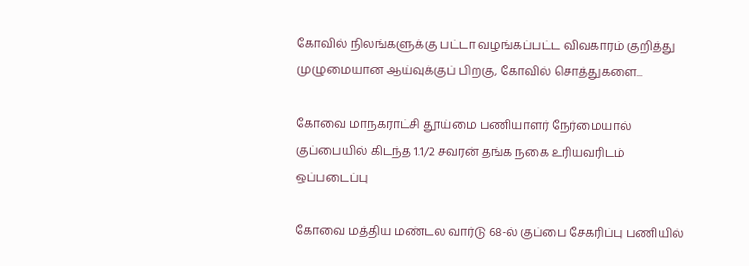கோவில் நிலங்களுக்கு பட்டா வழங்கப்பட்ட விவகாரம் குறித்து முழுமையான ஆய்வுக்குப் பிறகு, கோவில் சொத்துகளை...

கோவை மாநகராட்சி தூய்மை பணியாளர் நேர்மையால் குப்பையில் கிடந்த 1.1/2 சவரன் தங்க நகை உரியவரிடம் ஒப்படைப்பு

கோவை மத்திய மண்டல வார்டு 68-ல் குப்பை சேகரிப்பு பணியில்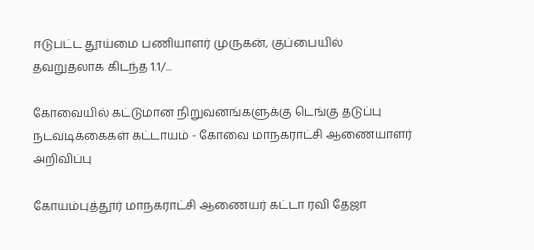ஈடுபட்ட தூய்மை பணியாளர் முருகன், குப்பையில் தவறுதலாக கிடந்த 1.1/...

கோவையில் கட்டுமான நிறுவனங்களுக்கு டெங்கு தடுப்பு நடவடிக்கைகள் கட்டாயம் - கோவை மாநகராட்சி ஆணையாளர் அறிவிப்பு

கோயம்புத்தூர் மாநகராட்சி ஆணையர் கட்டா ரவி தேஜா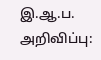இ.ஆ.ப. அறிவிப்பு: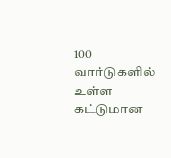100 வார்டுகளில் உள்ள கட்டுமான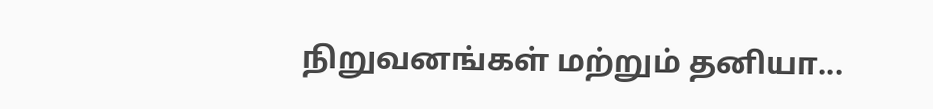நிறுவனங்கள் மற்றும் தனியா...